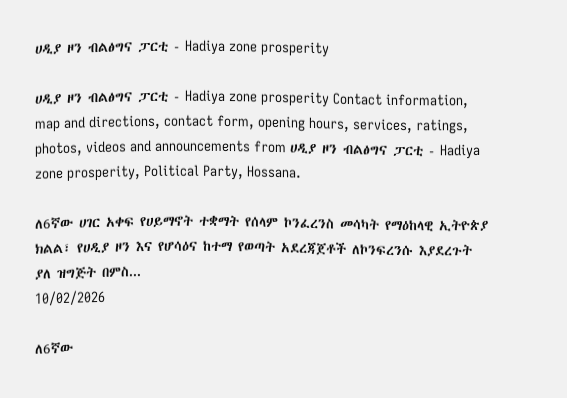ሀዲያ ዞን ብልፅግና ፓርቲ - Hadiya zone prosperity

ሀዲያ ዞን ብልፅግና ፓርቲ - Hadiya zone prosperity Contact information, map and directions, contact form, opening hours, services, ratings, photos, videos and announcements from ሀዲያ ዞን ብልፅግና ፓርቲ - Hadiya zone prosperity, Political Party, Hossana.

ለ6ኛው ሀገር አቀፍ የሀይማኖት ተቋማት የሰላም ኮንፈረንስ መሳካት የማዕከላዊ ኢትዮጵያ ክልል፣ የሀዲያ ዞን እና የሆሳዕና ከተማ የወጣት አደረጃጀቶች ለኮንፍረንሱ እያደረጉት ያለ ዝግጅት በምስ...
10/02/2026

ለ6ኛው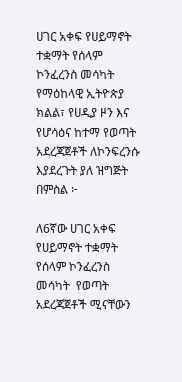ሀገር አቀፍ የሀይማኖት ተቋማት የሰላም ኮንፈረንስ መሳካት የማዕከላዊ ኢትዮጵያ ክልል፣ የሀዲያ ዞን እና የሆሳዕና ከተማ የወጣት አደረጃጀቶች ለኮንፍረንሱ እያደረጉት ያለ ዝግጅት በምስል ፦

ለ6ኛው ሀገር አቀፍ የሀይማኖት ተቋማት የሰላም ኮንፈረንስ መሳካት  የወጣት አደረጃጀቶች ሚናቸውን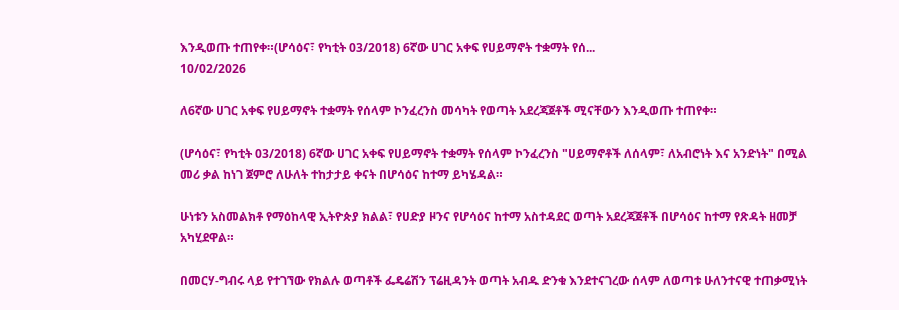እንዲወጡ ተጠየቀ።(ሆሳዕና፣ የካቲት 03/2018) 6ኛው ሀገር አቀፍ የሀይማኖት ተቋማት የሰ...
10/02/2026

ለ6ኛው ሀገር አቀፍ የሀይማኖት ተቋማት የሰላም ኮንፈረንስ መሳካት የወጣት አደረጃጀቶች ሚናቸውን እንዲወጡ ተጠየቀ።

(ሆሳዕና፣ የካቲት 03/2018) 6ኛው ሀገር አቀፍ የሀይማኖት ተቋማት የሰላም ኮንፈረንስ "ሀይማኖቶች ለሰላም፣ ለአብሮነት እና አንድነት" በሚል መሪ ቃል ከነገ ጀምሮ ለሁለት ተከታታይ ቀናት በሆሳዕና ከተማ ይካሄዳል።

ሁነቱን አስመልክቶ የማዕከላዊ ኢትዮጵያ ክልል፣ የሀድያ ዞንና የሆሳዕና ከተማ አስተዳደር ወጣት አደረጃጀቶች በሆሳዕና ከተማ የጽዳት ዘመቻ አካሂደዋል።

በመርሃ-ግብሩ ላይ የተገኘው የክልሉ ወጣቶች ፌዴሬሽን ፕሬዚዳንት ወጣት አብዱ ድንቁ እንደተናገረው ሰላም ለወጣቱ ሁለንተናዊ ተጠቃሚነት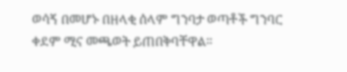ወሳኝ በመሆኑ በዘላቂ ሰላም ግንባታ ወጣቶች ግንባር ቀደም ሚና መጫወት ይጠበቅባቸዋል።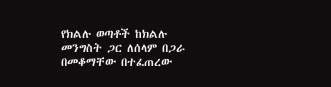የክልሉ ወጣቶች ከክልሉ መንግስት ጋር ለሰላም በጋራ በመቆማቸው በተፈጠረው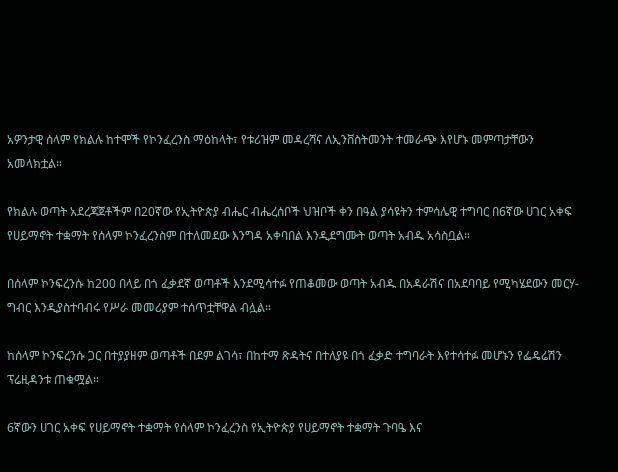አዎንታዊ ሰላም የክልሉ ከተሞች የኮንፈረንስ ማዕከላት፣ የቱሪዝም መዳረሻና ለኢንቨስትመንት ተመራጭ እየሆኑ መምጣታቸውን አመላክቷል።

የክልሉ ወጣት አደረጃጀቶችም በ20ኛው የኢትዮጵያ ብሔር ብሔረሰቦች ህዝቦች ቀን በዓል ያሳዩትን ተምሳሌዊ ተግባር በ6ኛው ሀገር አቀፍ የሀይማኖት ተቋማት የሰላም ኮንፈረንስም በተለመደው እንግዳ አቀባበል እንዲደግሙት ወጣት አብዱ አሳስቧል።

በሰላም ኮንፍረንሱ ከ200 በላይ በጎ ፈቃደኛ ወጣቶች እንደሚሳተፉ የጠቆመው ወጣት አብዱ በአዳራሽና በአደባባይ የሚካሄደውን መርሃ-ግብር እንዲያስተባብሩ የሥራ መመሪያም ተሰጥቷቸዋል ብሏል።

ከሰላም ኮንፍረንሱ ጋር በተያያዘም ወጣቶች በደም ልገሳ፣ በከተማ ጽዳትና በተለያዩ በጎ ፈቃድ ተግባራት እየተሳተፉ መሆኑን የፌዴሬሽን ፕሬዚዳንቱ ጠቁሟል።

6ኛውን ሀገር አቀፍ የሀይማኖት ተቋማት የሰላም ኮንፈረንስ የኢትዮጵያ የሀይማኖት ተቋማት ጉባዔ እና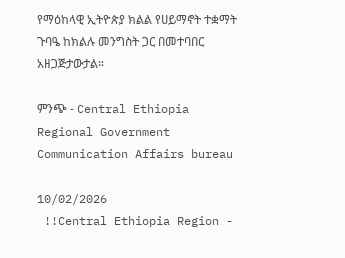የማዕከላዊ ኢትዮጵያ ክልል የሀይማኖት ተቋማት ጉባዔ ከክልሉ መንግስት ጋር በመተባበር አዘጋጅታውታል።

ምንጭ - Central Ethiopia Regional Government Communication Affairs bureau

10/02/2026
 !!Central Ethiopia Region -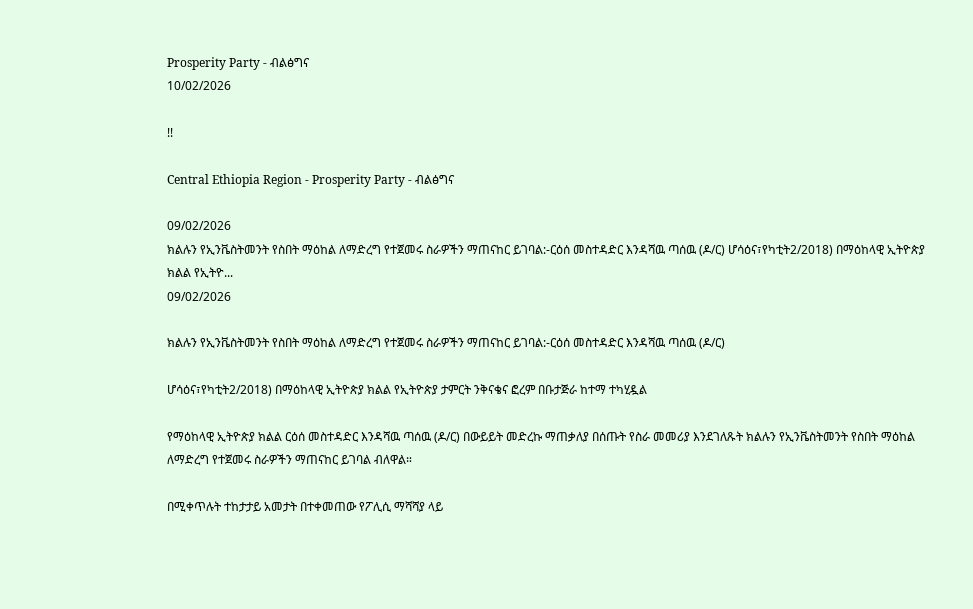Prosperity Party - ብልፅግና
10/02/2026

!!

Central Ethiopia Region - Prosperity Party - ብልፅግና

09/02/2026
ክልሉን የኢንቬስትመንት የስበት ማዕከል ለማድረግ የተጀመሩ ስራዎችን ማጠናከር ይገባል:-ርዕሰ መስተዳድር እንዳሻዉ ጣሰዉ (ዶ/ር) ሆሳዕና፣የካቲት2/2018) በማዕከላዊ ኢትዮጵያ ክልል የኢትዮ...
09/02/2026

ክልሉን የኢንቬስትመንት የስበት ማዕከል ለማድረግ የተጀመሩ ስራዎችን ማጠናከር ይገባል:-ርዕሰ መስተዳድር እንዳሻዉ ጣሰዉ (ዶ/ር)

ሆሳዕና፣የካቲት2/2018) በማዕከላዊ ኢትዮጵያ ክልል የኢትዮጵያ ታምርት ንቅናቄና ፎረም በቡታጅራ ከተማ ተካሂዷል

የማዕከላዊ ኢትዮጵያ ክልል ርዕሰ መስተዳድር እንዳሻዉ ጣሰዉ (ዶ/ር) በውይይት መድረኩ ማጠቃለያ በሰጡት የስራ መመሪያ እንደገለጹት ክልሉን የኢንቬስትመንት የስበት ማዕከል ለማድረግ የተጀመሩ ስራዎችን ማጠናከር ይገባል ብለዋል።

በሚቀጥሉት ተከታታይ አመታት በተቀመጠው የፖሊሲ ማሻሻያ ላይ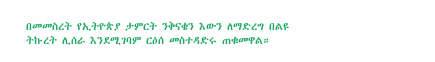በመመስረት የኢትዮጵያ ታምርት ንቅናቄን እውን ለማድረግ በልዩ ትኩረት ሊሰራ እንደሚገባም ርዕሰ መስተዳድሩ ጠቁመዋል።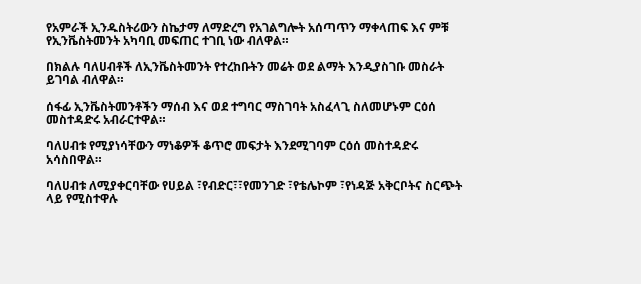የአምራች ኢንዱስትሪውን ስኬታማ ለማድረግ የአገልግሎት አሰጣጥን ማቀላጠፍ እና ምቹ የኢንቬስትመንት አካባቢ መፍጠር ተገቢ ነው ብለዋል።

በክልሉ ባለሀብቶች ለኢንቬስትመንት የተረከቡትን መሬት ወደ ልማት እንዲያስገቡ መስራት ይገባል ብለዋል።

ሰፋፊ ኢንቬስትመንቶችን ማሰብ እና ወደ ተግባር ማስገባት አስፈላጊ ስለመሆኑም ርዕሰ መስተዳድሩ አብራርተዋል።

ባለሀብቱ የሚያነሳቸውን ማነቆዎች ቆጥሮ መፍታት እንደሚገባም ርዕሰ መስተዳድሩ አሳስበዋል።

ባለሀብቱ ለሚያቀርባቸው የሀይል ፣የብድር፣፣የመንገድ ፣የቴሌኮም ፣የነዳጅ አቅርቦትና ስርጭት ላይ የሚስተዋሉ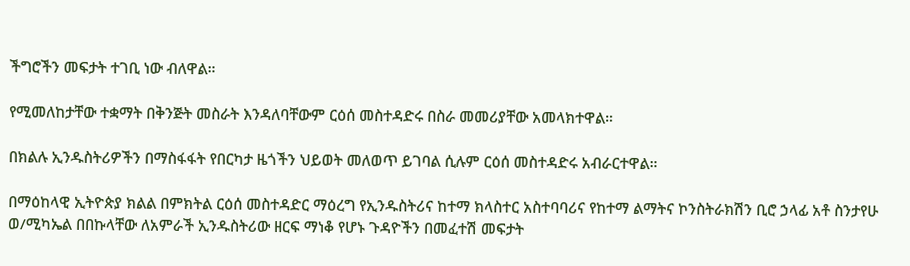ችግሮችን መፍታት ተገቢ ነው ብለዋል።

የሚመለከታቸው ተቋማት በቅንጅት መስራት እንዳለባቸውም ርዕሰ መስተዳድሩ በስራ መመሪያቸው አመላክተዋል።

በክልሉ ኢንዱስትሪዎችን በማስፋፋት የበርካታ ዜጎችን ህይወት መለወጥ ይገባል ሲሉም ርዕሰ መስተዳድሩ አብራርተዋል።

በማዕከላዊ ኢትዮጵያ ክልል በምክትል ርዕሰ መስተዳድር ማዕረግ የኢንዱስትሪና ከተማ ክላስተር አስተባባሪና የከተማ ልማትና ኮንስትራክሽን ቢሮ ኃላፊ አቶ ስንታየሁ ወ/ሚካኤል በበኩላቸው ለአምራች ኢንዱስትሪው ዘርፍ ማነቆ የሆኑ ጉዳዮችን በመፈተሽ መፍታት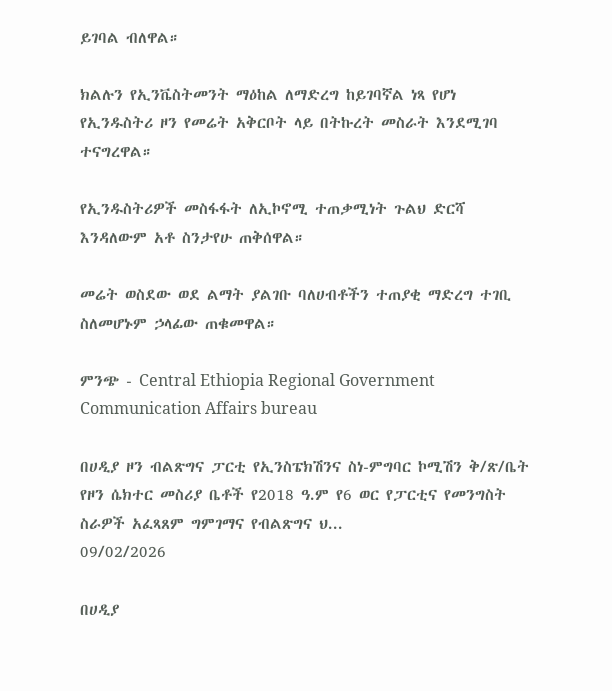ይገባል ብለዋል።

ክልሉን የኢንቬስትመንት ማዕከል ለማድረግ ከይገባኛል ነጻ የሆነ የኢንዱስትሪ ዞን የመሬት አቅርቦት ላይ በትኩረት መስራት እንደሚገባ ተናግረዋል።

የኢንዱስትሪዎች መስፋፋት ለኢኮኖሚ ተጠቃሚነት ጉልህ ድርሻ እንዳለውም አቶ ስንታየሁ ጠቅሰዋል።

መሬት ወስደው ወደ ልማት ያልገቡ ባለሀብቶችን ተጠያቂ ማድረግ ተገቢ ስለመሆኑም ኃላፊው ጠቁመዋል።

ምንጭ - Central Ethiopia Regional Government Communication Affairs bureau

በሀዲያ ዞን ብልጽግና ፓርቲ የኢንስፔክሽንና ስነ-ምግባር ኮሚሽን ቅ/ጽ/ቤት የዞን ሴክተር መስሪያ ቤቶች የ2018 ዓ.ም የ6 ወር የፓርቲና የመንግስት ስራዎች አፈጻጸም ግምገማና የብልጽግና ህ...
09/02/2026

በሀዲያ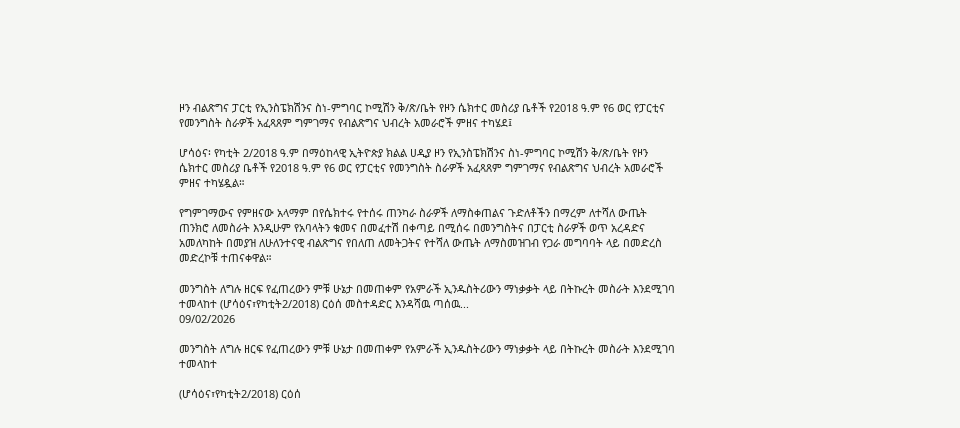ዞን ብልጽግና ፓርቲ የኢንስፔክሽንና ስነ-ምግባር ኮሚሽን ቅ/ጽ/ቤት የዞን ሴክተር መስሪያ ቤቶች የ2018 ዓ.ም የ6 ወር የፓርቲና የመንግስት ስራዎች አፈጻጸም ግምገማና የብልጽግና ህብረት አመራሮች ምዘና ተካሄደ፤

ሆሳዕና፡ የካቲት 2/2018 ዓ.ም በማዕከላዊ ኢትዮጵያ ክልል ሀዲያ ዞን የኢንስፔክሽንና ስነ-ምግባር ኮሚሽን ቅ/ጽ/ቤት የዞን ሴክተር መስሪያ ቤቶች የ2018 ዓ.ም የ6 ወር የፓርቲና የመንግስት ስራዎች አፈጻጸም ግምገማና የብልጽግና ህብረት አመራሮች ምዘና ተካሄዷል።

የግምገማውና የምዘናው አላማም በየሴክተሩ የተሰሩ ጠንካራ ስራዎች ለማስቀጠልና ጉድለቶችን በማረም ለተሻለ ውጤት ጠንክሮ ለመስራት እንዲሁም የአባላትን ቁመና በመፈተሽ በቀጣይ በሚሰሩ በመንግስትና በፓርቲ ስራዎች ወጥ አረዳድና አመለካከት በመያዝ ለሁለንተናዊ ብልጽግና የበለጠ ለመትጋትና የተሻለ ውጤት ለማስመዝገብ የጋራ መግባባት ላይ በመድረስ መድረኮቹ ተጠናቀዋል።

መንግስት ለግሉ ዘርፍ የፈጠረውን ምቹ ሁኔታ በመጠቀም የአምራች ኢንዱስትሪውን ማነቃቃት ላይ በትኩረት መስራት እንደሚገባ ተመላከተ (ሆሳዕና፣የካቲት2/2018) ርዕሰ መስተዳድር እንዳሻዉ ጣሰዉ...
09/02/2026

መንግስት ለግሉ ዘርፍ የፈጠረውን ምቹ ሁኔታ በመጠቀም የአምራች ኢንዱስትሪውን ማነቃቃት ላይ በትኩረት መስራት እንደሚገባ ተመላከተ

(ሆሳዕና፣የካቲት2/2018) ርዕሰ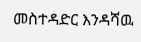መስተዳድር እንዳሻዉ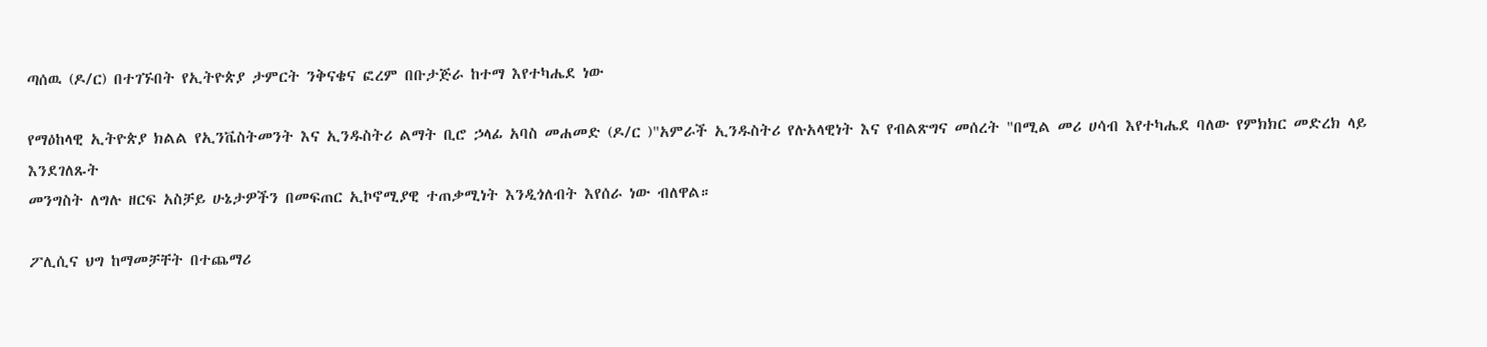ጣሰዉ (ዶ/ር) በተገኙበት የኢትዮጵያ ታምርት ንቅናቄና ፎረም በቡታጅራ ከተማ እየተካሔደ ነው

የማዕከላዊ ኢትዮጵያ ክልል የኢንቬስትመንት እና ኢንዱስትሪ ልማት ቢሮ ኃላፊ አባስ መሐመድ (ዶ/ር )"አምራች ኢንዱስትሪ የሉአላዊነት እና የብልጽግና መሰረት "በሚል መሪ ሀሳብ እየተካሔደ ባለው የምክክር መድረክ ላይ እንደገለጹት
መንግስት ለግሉ ዘርፍ አስቻይ ሁኔታዎችን በመፍጠር ኢኮኖሚያዊ ተጠቃሚነት እንዲጎለብት እየሰራ ነው ብለዋል።

ፖሊሲና ህግ ከማመቻቸት በተጨማሪ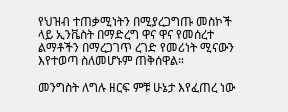የህዝብ ተጠቃሚነትን በሚያረጋግጡ መስኮች ላይ ኢንቬስት በማድረግ ዋና ዋና የመሰረተ ልማቶችን በማረጋገጥ ረገድ የመሪነት ሚናውን እየተወጣ ስለመሆኑም ጠቅሰዋል።

መንግስት ለግሉ ዘርፍ ምቹ ሁኔታ እየፈጠረ ነው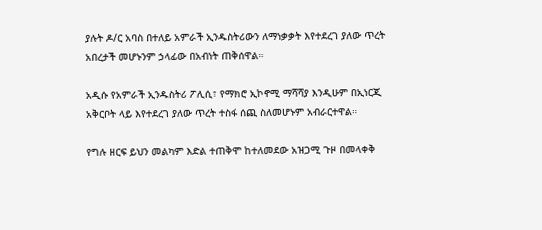ያሉት ዶ/ር አባስ በተለይ አምራች ኢንዱስትሪውን ለማነቃቃት እየተደረገ ያለው ጥረት አበረታች መሆኑንም ኃላፊው በአብነት ጠቅሰዋል።

አዲሱ የአምራች ኢንዱስትሪ ፖሊሲ፣ የማክሮ ኢኮኖሚ ማሻሻያ እንዲሁም በኢነርጂ አቅርቦት ላይ እየተደረገ ያለው ጥረት ተስፋ ሰጪ ስለመሆኑም አብራርተዋል።

የግሉ ዘርፍ ይህን መልካም እድል ተጠቅሞ ከተለመደው አዝጋሚ ጉዞ በመላቀቅ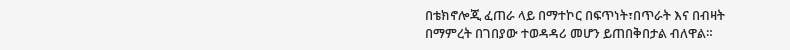በቴክኖሎጂ ፈጠራ ላይ በማተኮር በፍጥነት፣በጥራት እና በብዛት በማምረት በገበያው ተወዳዳሪ መሆን ይጠበቅበታል ብለዋል።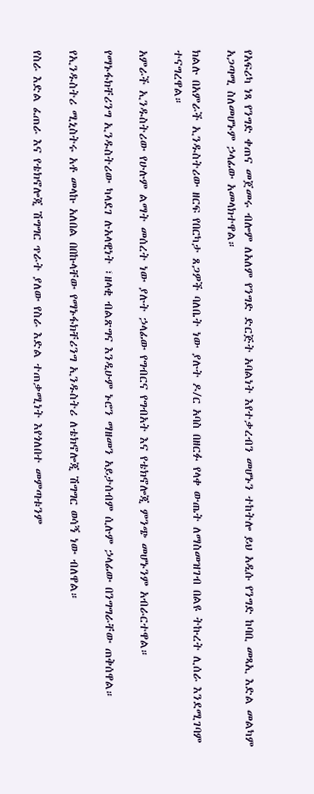የአፍሪካ ነጻ የንግድ ቀጠና መጀመሩ ብሎም ለአለም የንግድ ድርጅት አባልነት እየተቃረብን መሆኑን ተከትሎ ይህ አዲሱ የንግድ ከባቢ መጻኢ እድል መልካም አጋጣሚ ስለመሆኑም ኃላፊው አመላክተዋል።

ክልሉ በአምራች ኢንዱስትሪው ዘርፍ የበርካታ ጸጋዎች ባለቤት ነው ያሉት ዶ/ር አባስ በዘርፉ የላቀ ውጤት ለማስመዝገብ በልዩ ትኩረት ሊሰራ እንደሚገባም ተናግረዋል።

አምራች ኢንዱስትሪው የሁሉም ልማት መሰረት ነው ያሉት ኃላፊው የግብርና የግብአት እና የቴክኖሎጂ ምንጭ መሆኑንም አብራርተዋል።

የማኑፋክቸሪንግ ኢንዱስትሪው ካላደገ ሉአላዊነት ፣ዘላቂ ብልጽግና እንዲሁም ኑሮን ማዘመን አይታሰብም ሲሉም ኃላፊው በንግግራቸው ጠቅሰዋል።

የኢንዱስትሪ ሚኒስትሩ አቶ መላኩ አለበል በበኩላቸው የማኑፋክቸሪንግ ኢንዱስትሪ ለቴክኖሎጂ ሽግግር ወሳኝ ነው ብለዋል።

የስራ እድል ፈጠራ እና የቴክኖሎጂ ሽግግር ጥራት ያለው የስራ እድል ተጠቃሚነት እየጎለበተ መምጣቱንም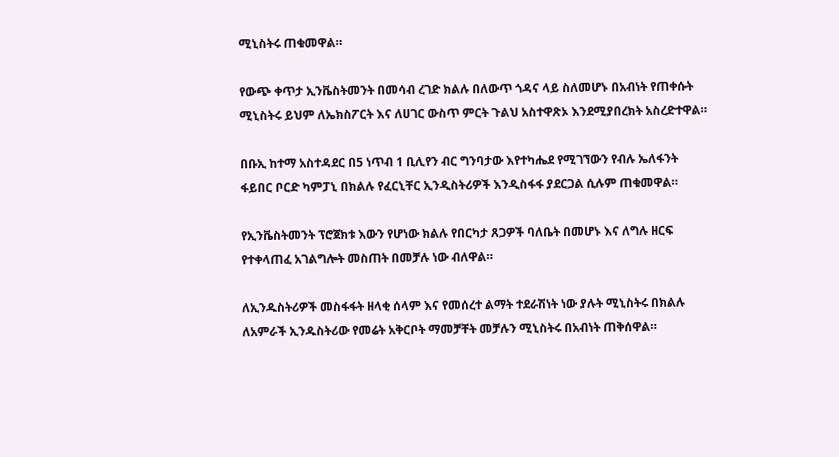ሚኒስትሩ ጠቁመዋል።

የውጭ ቀጥታ ኢንቬስትመንት በመሳብ ረገድ ክልሉ በለውጥ ጎዳና ላይ ስለመሆኑ በአብነት የጠቀሱት ሚኒስትሩ ይህም ለኤክስፖርት እና ለሀገር ውስጥ ምርት ጉልህ አስተዋጽኦ እንደሚያበረክት አስረድተዋል።

በቡኢ ከተማ አስተዳደር በ5 ነጥብ 1 ቢሊየን ብር ግንባታው እየተካሔደ የሚገኘውን የብሉ ኤለፋንት ፋይበር ቦርድ ካምፓኒ በክልሉ የፈርኒቸር ኢንዲስትሪዎች እንዲስፋፋ ያደርጋል ሲሉም ጠቁመዋል።

የኢንቬስትመንት ፕሮጀክቱ እውን የሆነው ክልሉ የበርካታ ጸጋዎች ባለቤት በመሆኑ እና ለግሉ ዘርፍ የተቀላጠፈ አገልግሎት መስጠት በመቻሉ ነው ብለዋል።

ለኢንዱስትሪዎች መስፋፋት ዘላቂ ሰላም እና የመሰረተ ልማት ተደራሽነት ነው ያሉት ሚኒስትሩ በክልሉ ለአምራች ኢንዱስትሪው የመሬት አቅርቦት ማመቻቸት መቻሉን ሚኒስትሩ በአብነት ጠቅሰዋል።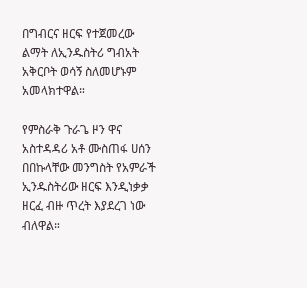በግብርና ዘርፍ የተጀመረው ልማት ለኢንዱስትሪ ግብአት አቅርቦት ወሳኝ ስለመሆኑም አመላክተዋል።

የምስራቅ ጉራጌ ዞን ዋና አስተዳዳሪ አቶ ሙስጠፋ ሀሰን በበኩላቸው መንግስት የአምራች ኢንዱስትሪው ዘርፍ እንዲነቃቃ ዘርፈ ብዙ ጥረት እያደረገ ነው ብለዋል።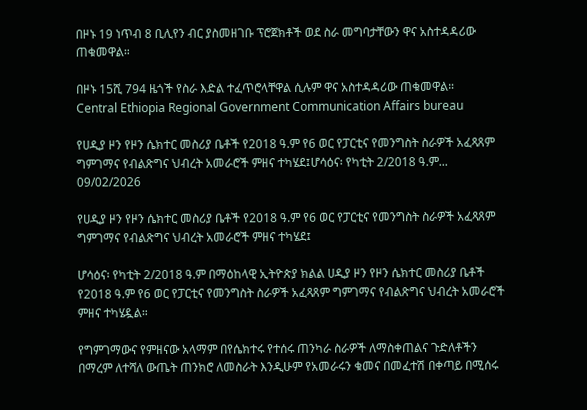በዞኑ 19 ነጥብ 8 ቢሊየን ብር ያስመዘገቡ ፕሮጀክቶች ወደ ስራ መግባታቸውን ዋና አስተዳዳሪው ጠቁመዋል።

በዞኑ 15ሺ 794 ዜጎች የስራ እድል ተፈጥሮላቸዋል ሲሉም ዋና አስተዳዳሪው ጠቁመዋል።
Central Ethiopia Regional Government Communication Affairs bureau

የሀዲያ ዞን የዞን ሴክተር መስሪያ ቤቶች የ2018 ዓ.ም የ6 ወር የፓርቲና የመንግስት ስራዎች አፈጻጸም ግምገማና የብልጽግና ህብረት አመራሮች ምዘና ተካሄደ፤ሆሳዕና፡ የካቲት 2/2018 ዓ.ም...
09/02/2026

የሀዲያ ዞን የዞን ሴክተር መስሪያ ቤቶች የ2018 ዓ.ም የ6 ወር የፓርቲና የመንግስት ስራዎች አፈጻጸም ግምገማና የብልጽግና ህብረት አመራሮች ምዘና ተካሄደ፤

ሆሳዕና፡ የካቲት 2/2018 ዓ.ም በማዕከላዊ ኢትዮጵያ ክልል ሀዲያ ዞን የዞን ሴክተር መስሪያ ቤቶች የ2018 ዓ.ም የ6 ወር የፓርቲና የመንግስት ስራዎች አፈጻጸም ግምገማና የብልጽግና ህብረት አመራሮች ምዘና ተካሄዷል።

የግምገማውና የምዘናው አላማም በየሴክተሩ የተሰሩ ጠንካራ ስራዎች ለማስቀጠልና ጉድለቶችን በማረም ለተሻለ ውጤት ጠንክሮ ለመስራት እንዲሁም የአመራሩን ቁመና በመፈተሽ በቀጣይ በሚሰሩ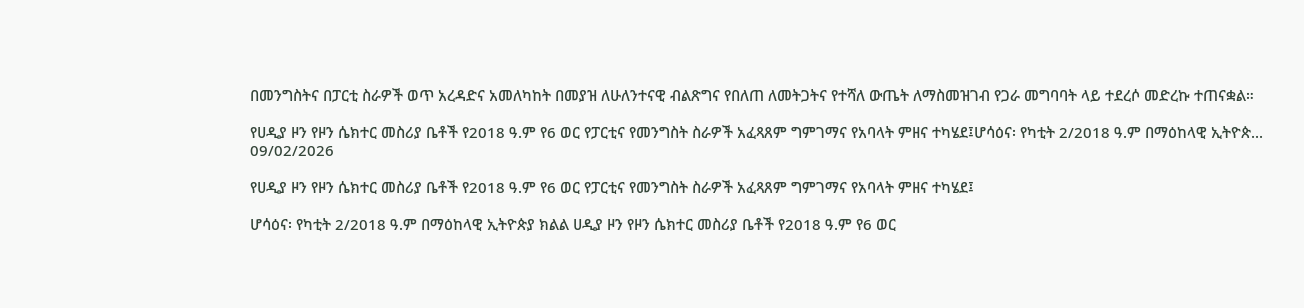በመንግስትና በፓርቲ ስራዎች ወጥ አረዳድና አመለካከት በመያዝ ለሁለንተናዊ ብልጽግና የበለጠ ለመትጋትና የተሻለ ውጤት ለማስመዝገብ የጋራ መግባባት ላይ ተደረሶ መድረኩ ተጠናቋል።

የሀዲያ ዞን የዞን ሴክተር መስሪያ ቤቶች የ2018 ዓ.ም የ6 ወር የፓርቲና የመንግስት ስራዎች አፈጻጸም ግምገማና የአባላት ምዘና ተካሄደ፤ሆሳዕና፡ የካቲት 2/2018 ዓ.ም በማዕከላዊ ኢትዮጵ...
09/02/2026

የሀዲያ ዞን የዞን ሴክተር መስሪያ ቤቶች የ2018 ዓ.ም የ6 ወር የፓርቲና የመንግስት ስራዎች አፈጻጸም ግምገማና የአባላት ምዘና ተካሄደ፤

ሆሳዕና፡ የካቲት 2/2018 ዓ.ም በማዕከላዊ ኢትዮጵያ ክልል ሀዲያ ዞን የዞን ሴክተር መስሪያ ቤቶች የ2018 ዓ.ም የ6 ወር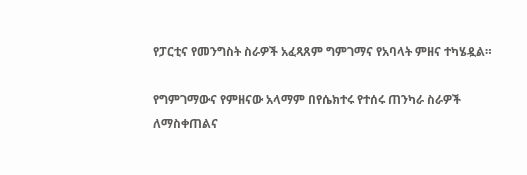የፓርቲና የመንግስት ስራዎች አፈጻጸም ግምገማና የአባላት ምዘና ተካሄዷል።

የግምገማውና የምዘናው አላማም በየሴክተሩ የተሰሩ ጠንካራ ስራዎች ለማስቀጠልና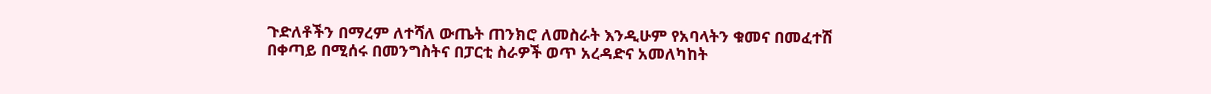ጉድለቶችን በማረም ለተሻለ ውጤት ጠንክሮ ለመስራት እንዲሁም የአባላትን ቁመና በመፈተሽ በቀጣይ በሚሰሩ በመንግስትና በፓርቲ ስራዎች ወጥ አረዳድና አመለካከት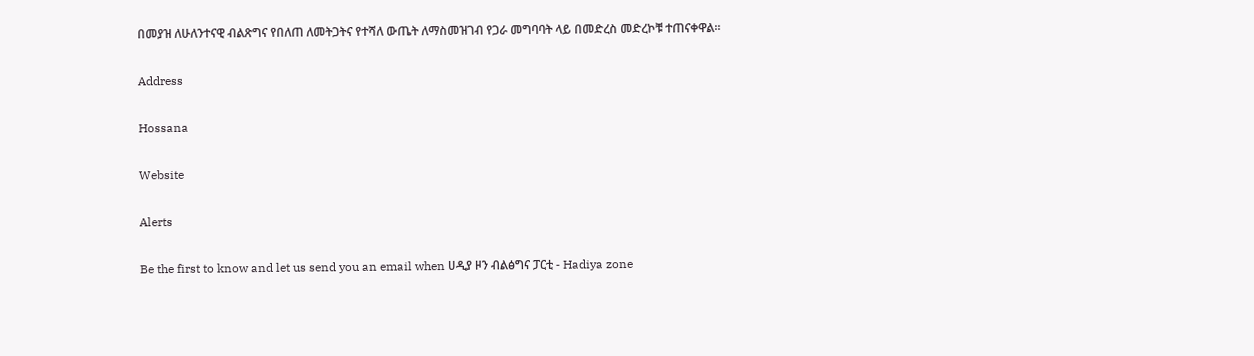በመያዝ ለሁለንተናዊ ብልጽግና የበለጠ ለመትጋትና የተሻለ ውጤት ለማስመዝገብ የጋራ መግባባት ላይ በመድረስ መድረኮቹ ተጠናቀዋል።

Address

Hossana

Website

Alerts

Be the first to know and let us send you an email when ሀዲያ ዞን ብልፅግና ፓርቲ - Hadiya zone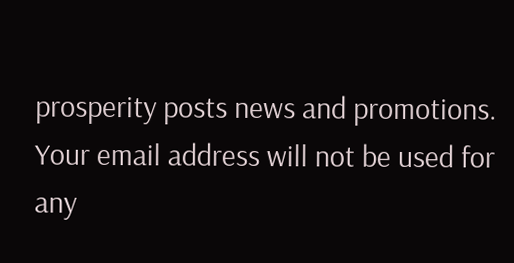prosperity posts news and promotions. Your email address will not be used for any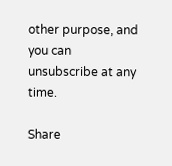other purpose, and you can unsubscribe at any time.

Share